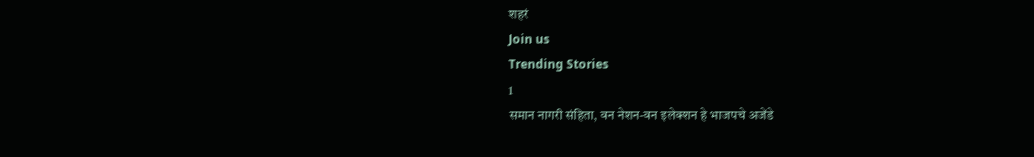शहरं
Join us
Trending Stories
1
समान नागरी संहिता, वन नेशन-वन इलेक्शन हे भाजपचे अजेंडे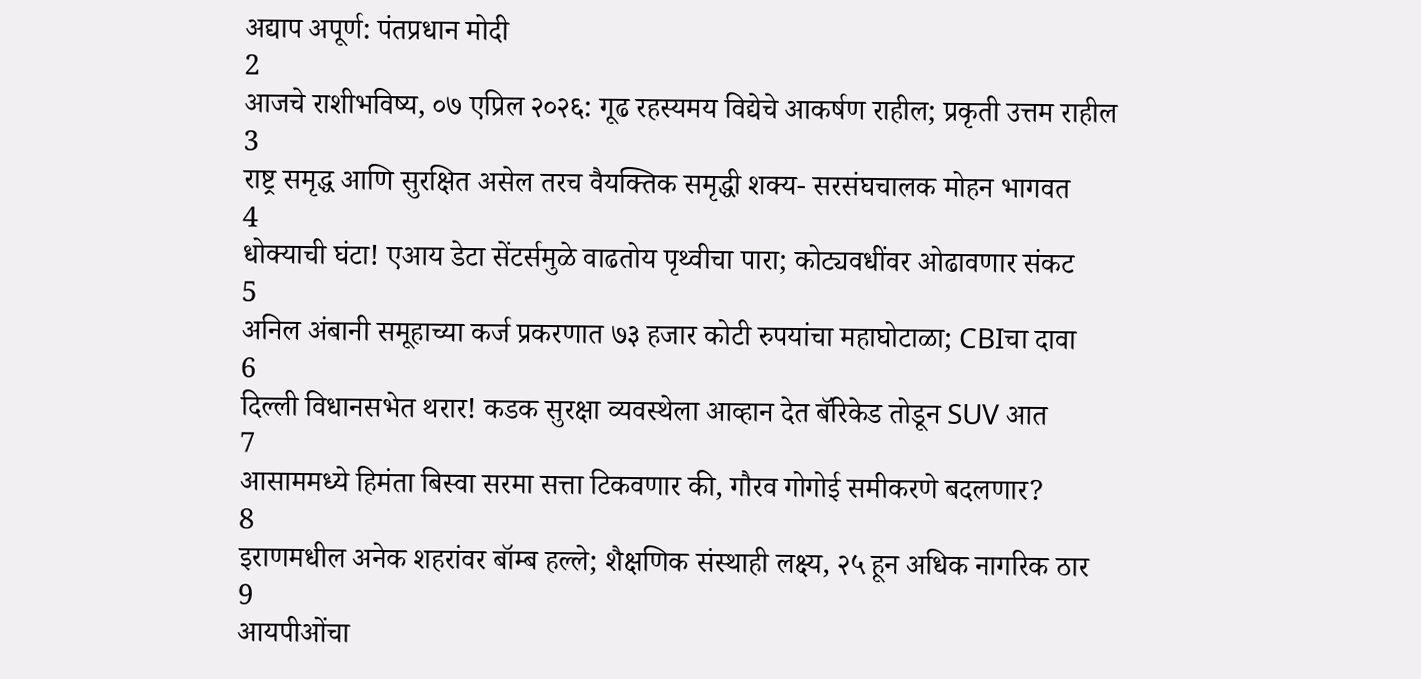अद्याप अपूर्ण: पंतप्रधान मोदी
2
आजचे राशीभविष्य, ०७ एप्रिल २०२६: गूढ रहस्यमय विद्येचे आकर्षण राहील; प्रकृती उत्तम राहील
3
राष्ट्र समृद्ध आणि सुरक्षित असेल तरच वैयक्तिक समृद्धी शक्य- सरसंघचालक मोहन भागवत
4
धोक्याची घंटा! एआय डेटा सेंटर्समुळे वाढतोय पृथ्वीचा पारा; कोट्यवधींवर ओढावणार संकट
5
अनिल अंबानी समूहाच्या कर्ज प्रकरणात ७३ हजार कोटी रुपयांचा महाघोटाळा; CBIचा दावा
6
दिल्ली विधानसभेत थरार! कडक सुरक्षा व्यवस्थेला आव्हान देत बॅरिकेड तोडून SUV आत
7
आसाममध्ये हिमंता बिस्वा सरमा सत्ता टिकवणार की, गौरव गोगोई समीकरणे बदलणार?
8
इराणमधील अनेक शहरांवर बॉम्ब हल्ले; शैक्षणिक संस्थाही लक्ष्य, २५ हून अधिक नागरिक ठार
9
आयपीओंचा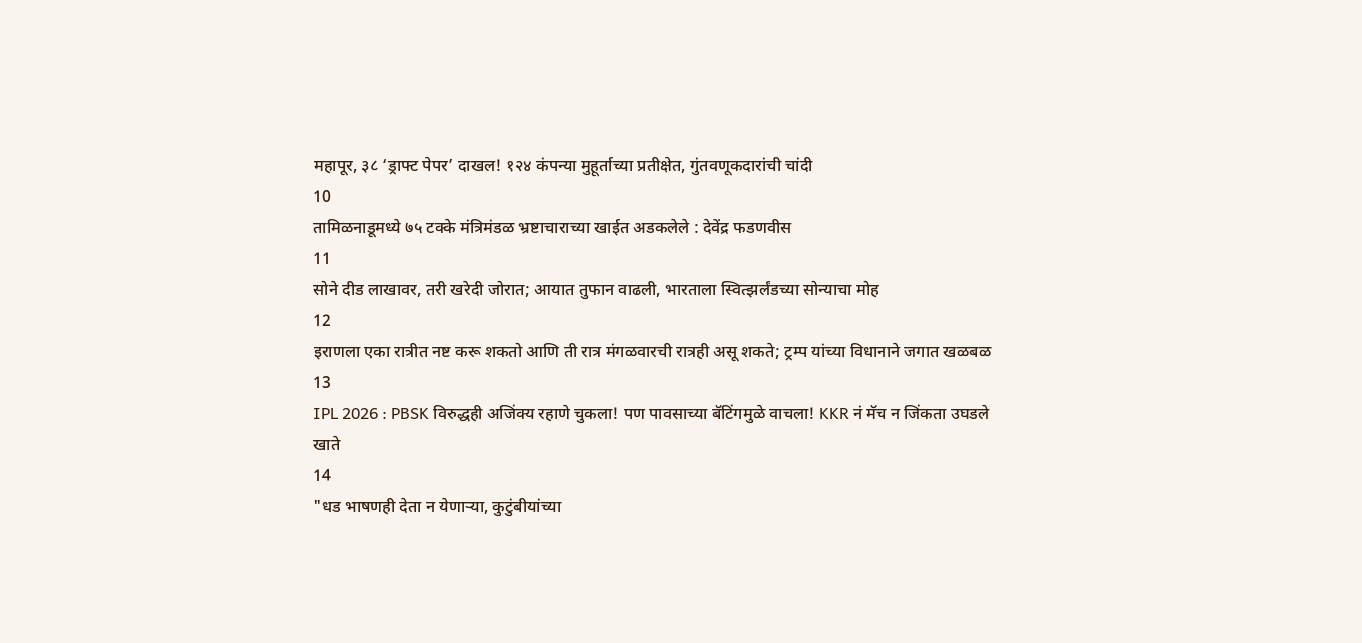महापूर, ३८ ‘ड्राफ्ट पेपर’ दाखल! १२४ कंपन्या मुहूर्ताच्या प्रतीक्षेत, गुंतवणूकदारांची चांदी
10
तामिळनाडूमध्ये ७५ टक्के मंत्रिमंडळ भ्रष्टाचाराच्या खाईत अडकलेले : देवेंद्र फडणवीस
11
सोने दीड लाखावर, तरी खरेदी जोरात; आयात तुफान वाढली, भारताला स्वित्झर्लंडच्या सोन्याचा मोह
12
इराणला एका रात्रीत नष्ट करू शकतो आणि ती रात्र मंगळवारची रात्रही असू शकते; ट्रम्प यांच्या विधानाने जगात खळबळ
13
IPL 2026 : PBSK विरुद्धही अजिंक्य रहाणे चुकला! पण पावसाच्या बॅटिंगमुळे वाचला! KKR नं मॅच न जिंकता उघडले खाते
14
"धड भाषणही देता न येणाऱ्या, कुटुंबीयांच्या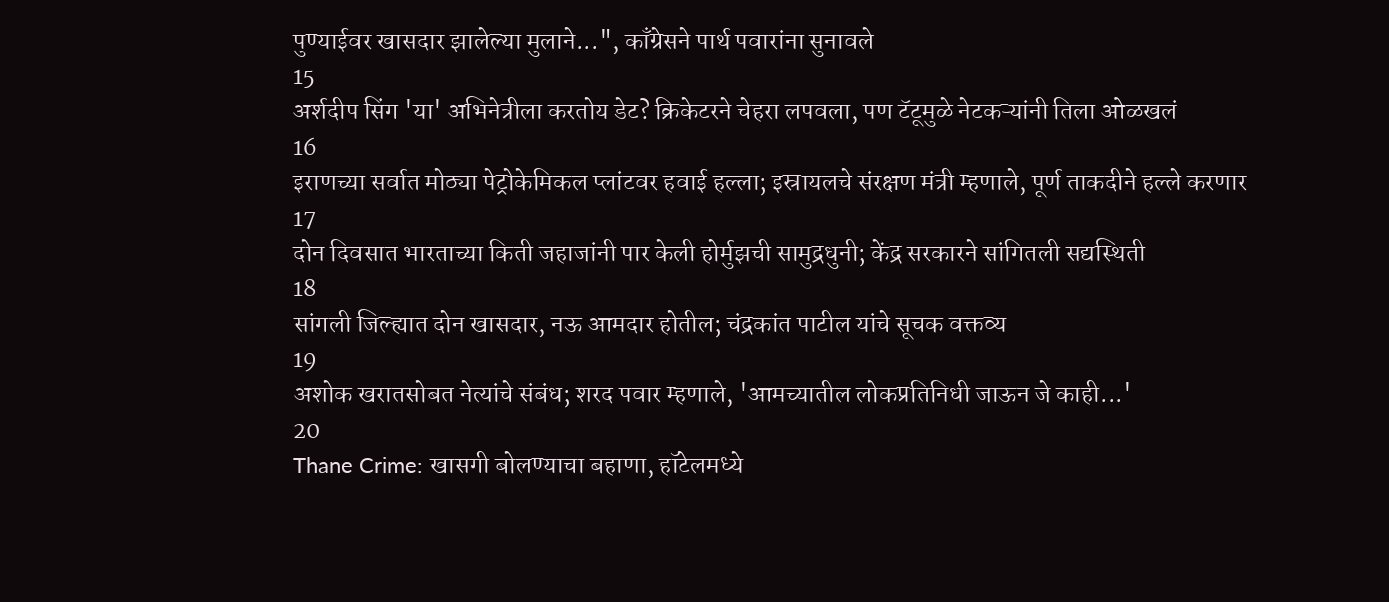पुण्याईवर खासदार झालेल्या मुलाने...", काँग्रेसने पार्थ पवारांना सुनावले
15
अर्शदीप सिंग 'या' अभिनेत्रीला करतोय डेट? क्रिकेटरने चेहरा लपवला, पण टॅटूमुळे नेटकऱ्यांनी तिला ओळखलं
16
इराणच्या सर्वात मोठ्या पेट्रोकेमिकल प्लांटवर हवाई हल्ला; इस्रायलचे संरक्षण मंत्री म्हणाले, पूर्ण ताकदीने हल्ले करणार
17
दोन दिवसात भारताच्या किती जहाजांनी पार केली होर्मुझची सामुद्रधुनी; केंद्र सरकारने सांगितली सद्यस्थिती
18
सांगली जिल्ह्यात दोन खासदार, नऊ आमदार होतील; चंद्रकांत पाटील यांचे सूचक वक्तव्य
19
अशोक खरातसोबत नेत्यांचे संबंध; शरद पवार म्हणाले, 'आमच्यातील लोकप्रतिनिधी जाऊन जे काही...'
20
Thane Crime: खासगी बोलण्याचा बहाणा, हॉटेलमध्ये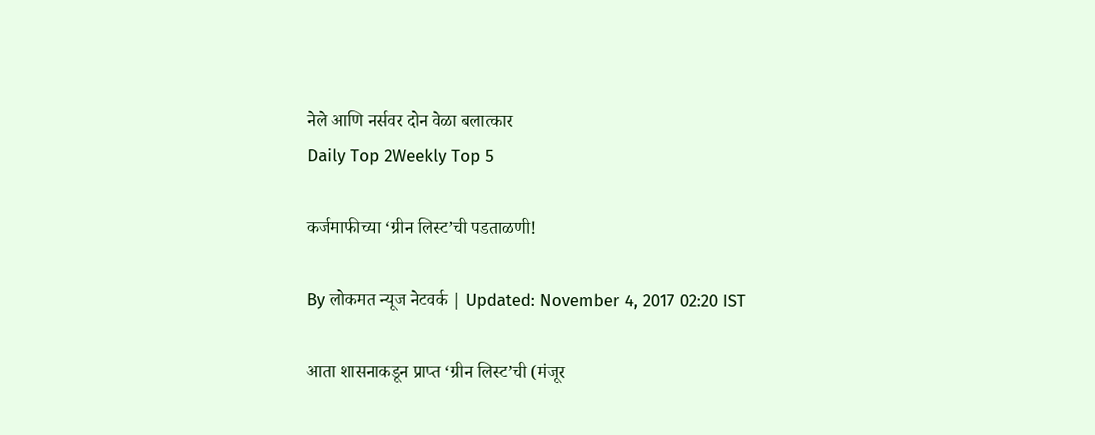नेले आणि नर्सवर दोन वेळा बलात्कार
Daily Top 2Weekly Top 5

कर्जमाफीच्या ‘ग्रीन लिस्ट’ची पडताळणी!

By लोकमत न्यूज नेटवर्क | Updated: November 4, 2017 02:20 IST

आता शासनाकडून प्राप्त ‘ग्रीन लिस्ट’ची (मंजूर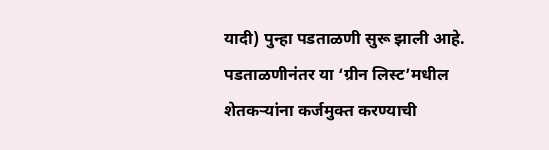यादी) पुन्हा पडताळणी सुरू झाली आहे. पडताळणीनंतर या ‘ग्रीन लिस्ट’मधील शेतकर्‍यांना कर्जमुक्त करण्याची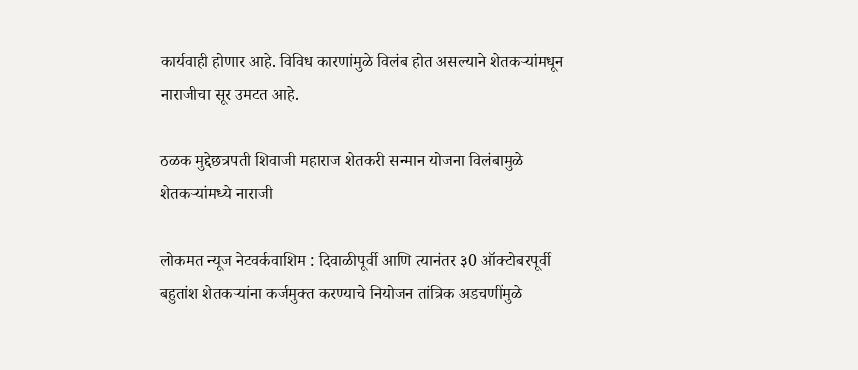कार्यवाही होणार आहे. विविध कारणांमुळे विलंब होत असल्याने शेतकर्‍यांमधून नाराजीचा सूर उमटत आहे.

ठळक मुद्देछत्रपती शिवाजी महाराज शेतकरी सन्मान योजना विलंबामुळे शेतकर्‍यांमध्ये नाराजी

लोकमत न्यूज नेटवर्कवाशिम : दिवाळीपूर्वी आणि त्यानंतर ३0 ऑक्टोबरपूर्वी बहुतांश शेतकर्‍यांना कर्जमुक्त करण्याचे नियोजन तांत्रिक अडचणींमुळे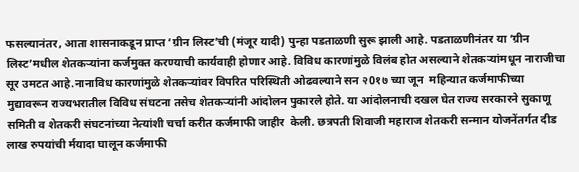फसल्यानंतर, आता शासनाकडून प्राप्त ‘ग्रीन लिस्ट’ची (मंजूर यादी) पुन्हा पडताळणी सुरू झाली आहे. पडताळणीनंतर या ‘ग्रीन लिस्ट’मधील शेतकर्‍यांना कर्जमुक्त करण्याची कार्यवाही होणार आहे. विविध कारणांमुळे विलंब होत असल्याने शेतकर्‍यांमधून नाराजीचा सूर उमटत आहे.नानाविध कारणांमुळे शेतकर्‍यांवर विपरित परिस्थिती ओढवल्याने सन २0१७ च्या जून  महिन्यात कर्जमाफीच्या मुद्यावरून राज्यभरातील विविध संघटना तसेच शेतकर्‍यांनी आंदोलन पुकारले होते. या आंदोलनाची दखल घेत राज्य सरकारने सुकाणू समिती व शेतकरी संघटनांच्या नेत्यांशी चर्चा करीत कर्जमाफी जाहीर  केली. छत्रपती शिवाजी महाराज शेतकरी सन्मान योजनेंतर्गत दीड लाख रुपयांची र्मयादा घालून कर्जमाफी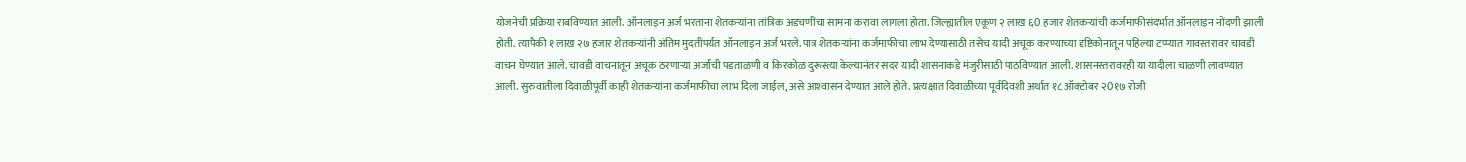योजनेची प्रक्रिया राबविण्यात आली. ऑनलाइन अर्ज भरताना शेतकर्‍यांना तांत्रिक अडचणींचा सामना करावा लागला होता. जिल्ह्यातील एकूण २ लाख ६0 हजार शेतकर्‍यांची कर्जमाफीसंदर्भात ऑनलाइन नोंदणी झाली होती. त्यापैकी १ लाख २७ हजार शेतकर्‍यांनी अंतिम मुदतीपर्यंत ऑनलाइन अर्ज भरले. पात्र शेतकर्‍यांना कर्जमाफीचा लाभ देण्यासाठी तसेच यादी अचूक करण्याच्या दृष्टिकोनातून पहिल्या टप्प्यात गावस्तरावर चावडी वाचन घेण्यात आले. चावडी वाचनातून अचूक ठरणार्‍या अर्जांची पडताळणी व किरकोळ दुरूस्त्या केल्यानंतर सदर यादी शासनाकडे मंजुरीसाठी पाठविण्यात आली. शासनस्तरावरही या यादीला चाळणी लावण्यात आली. सुरुवातीला दिवाळीपूर्वी काही शेतकर्‍यांना कर्जमाफीचा लाभ दिला जाईल, असे आश्‍वासन देण्यात आले होते. प्रत्यक्षात दिवाळीच्या पूर्वदिवशी अर्थात १८ ऑक्टोबर २0१७ रोजी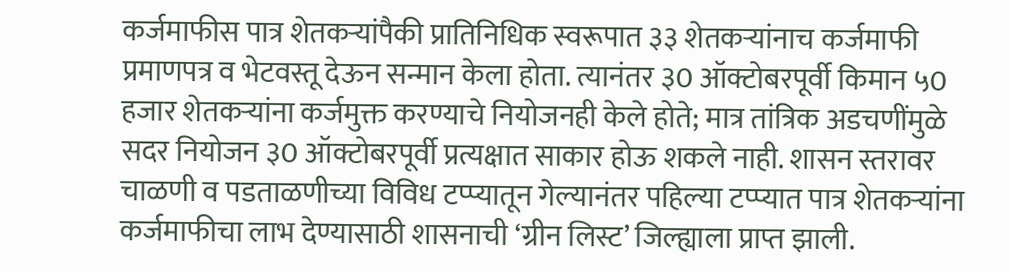कर्जमाफीस पात्र शेतकर्‍यांपैकी प्रातिनिधिक स्वरूपात ३३ शेतकर्‍यांनाच कर्जमाफी प्रमाणपत्र व भेटवस्तू देऊन सन्मान केला होता. त्यानंतर ३0 ऑक्टोबरपूर्वी किमान ५0 हजार शेतकर्‍यांना कर्जमुक्त करण्याचे नियोजनही केले होते; मात्र तांत्रिक अडचणींमुळे सदर नियोजन ३0 ऑक्टोबरपूर्वी प्रत्यक्षात साकार होऊ शकले नाही. शासन स्तरावर चाळणी व पडताळणीच्या विविध टप्प्यातून गेल्यानंतर पहिल्या टप्प्यात पात्र शेतकर्‍यांना कर्जमाफीचा लाभ देण्यासाठी शासनाची ‘ग्रीन लिस्ट’ जिल्ह्याला प्राप्त झाली.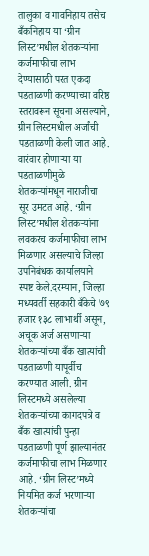तालुका व गावनिहाय तसेच बँकनिहाय या ‘ग्रीन लिस्ट’मधील शेतकर्‍यांना कर्जमाफीचा लाभ देण्यासाठी परत एकदा पडताळणी करण्याच्या वरिष्ठ स्तरावरून सूचना असल्याने,  ग्रीन लिस्टमधील अर्जांची पडताळणी केली जात आहे. वारंवार होणार्‍या या पडताळणीमुळे शेतकर्‍यांमधून नाराजीचा सूर उमटत आहे. ‘ग्रीन लिस्ट’मधील शेतकर्‍यांना लवकरच कर्जमाफीचा लाभ मिळणार असल्याचे जिल्हा उपनिबंधक कार्यालयाने स्पष्ट केले.दरम्यान, जिल्हा मध्यवर्ती सहकारी बँकेचे ७९ हजार १३८ लाभार्थी असून, अचूक अर्ज असणार्‍या शेतकर्‍यांच्या बँक खात्यांची पडताळणी यापूर्वीच करण्यात आली. ग्रीन लिस्टमध्ये असलेल्या शेतकर्‍यांच्या कागदपत्रे व बँक खात्यांची पुन्हा पडताळणी पूर्ण झाल्यानंतर कर्जमाफीचा लाभ मिळणार आहे. ‘ग्रीन लिस्ट’मध्ये नियमित कर्ज भरणार्‍या शेतकर्‍यांचा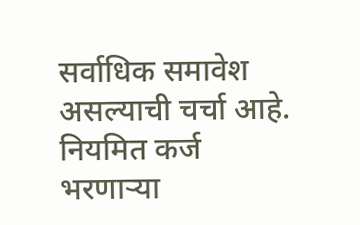सर्वाधिक समावेश  असल्याची चर्चा आहे. नियमित कर्ज भरणार्‍या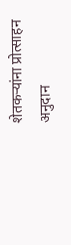शेतकर्‍यांना प्रोत्साहन अनुदान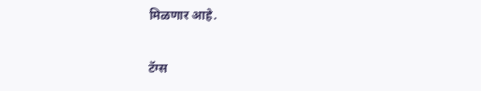मिळणार आहे.

टॅग्स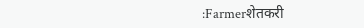:Farmerशेतकरी